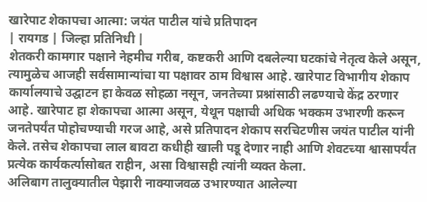खारेपाट शेकापचा आत्मा: जयंत पाटील यांचे प्रतिपादन
| रायगड | जिल्हा प्रतिनिधी |
शेतकरी कामगार पक्षाने नेहमीच गरीब, कष्टकरी आणि दबलेल्या घटकांचे नेतृत्व केले असून, त्यामुळेच आजही सर्वसामान्यांचा या पक्षावर ठाम विश्वास आहे. खारेपाट विभागीय शेकाप कार्यालयाचे उद्घाटन हा केवळ सोहळा नसून, जनतेच्या प्रश्नांसाठी लढण्याचे केंद्र ठरणार आहे. खारेपाट हा शेकापचा आत्मा असून, येथून पक्षाची अधिक भक्कम उभारणी करून जनतेपर्यंत पोहोचण्याची गरज आहे, असे प्रतिपादन शेकाप सरचिटणीस जयंत पाटील यांनी केले. तसेच शेकापचा लाल बावटा कधीही खाली पडू देणार नाही आणि शेवटच्या श्वासापर्यंत प्रत्येक कार्यकर्त्यासोबत राहीन, असा विश्वासही त्यांनी व्यक्त केला.
अलिबाग तालुक्यातील पेझारी नाक्याजवळ उभारण्यात आलेल्या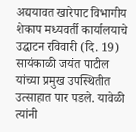अद्ययावत खारेपाट विभागीय शेकाप मध्यवर्ती कार्यालयाचे उद्घाटन रविवारी (दि. 19) सायंकाळी जयंत पाटील यांच्या प्रमुख उपस्थितीत उत्साहात पार पडले. यावेळी त्यांनी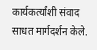कार्यकर्त्यांशी संवाद साधत मार्गदर्शन केले.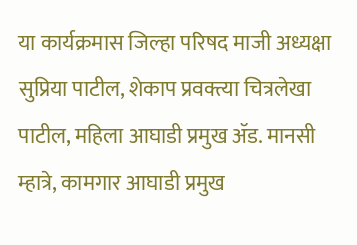या कार्यक्रमास जिल्हा परिषद माजी अध्यक्षा सुप्रिया पाटील, शेकाप प्रवक्त्या चित्रलेखा पाटील, महिला आघाडी प्रमुख ॲड. मानसी म्हात्रे, कामगार आघाडी प्रमुख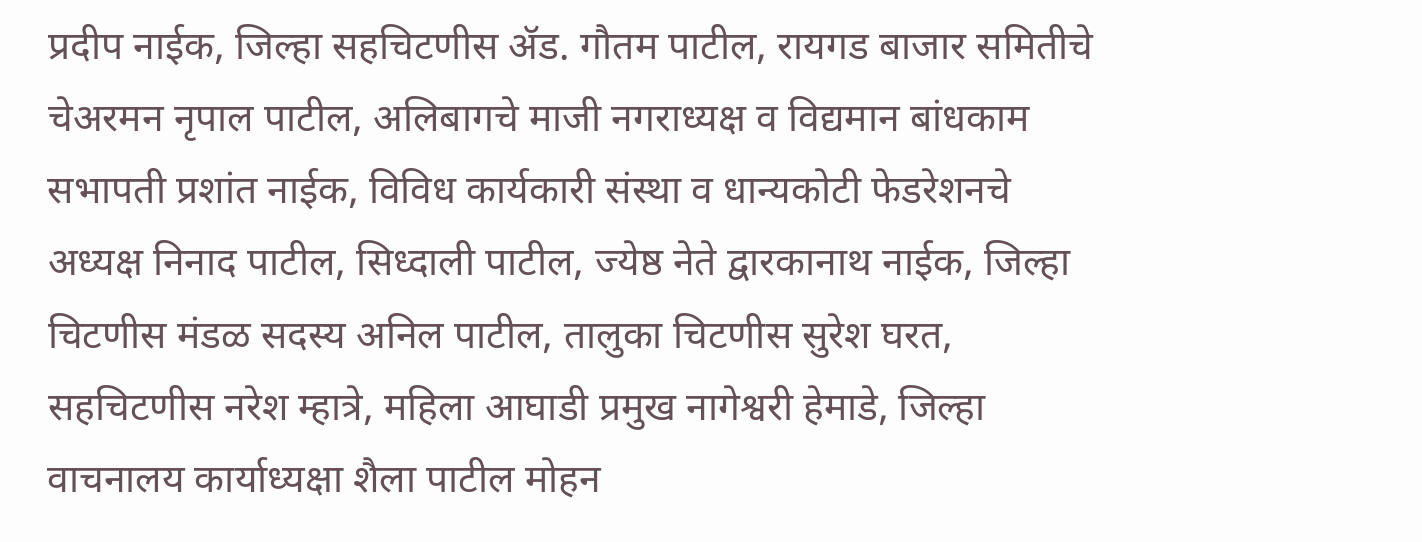प्रदीप नाईक, जिल्हा सहचिटणीस ॲड. गौतम पाटील, रायगड बाजार समितीचे चेअरमन नृपाल पाटील, अलिबागचे माजी नगराध्यक्ष व विद्यमान बांधकाम सभापती प्रशांत नाईक, विविध कार्यकारी संस्था व धान्यकोटी फेडरेशनचे अध्यक्ष निनाद पाटील, सिध्दाली पाटील, ज्येष्ठ नेते द्वारकानाथ नाईक, जिल्हा चिटणीस मंडळ सदस्य अनिल पाटील, तालुका चिटणीस सुरेश घरत, सहचिटणीस नरेश म्हात्रे, महिला आघाडी प्रमुख नागेश्वरी हेमाडे, जिल्हा वाचनालय कार्याध्यक्षा शैला पाटील मोहन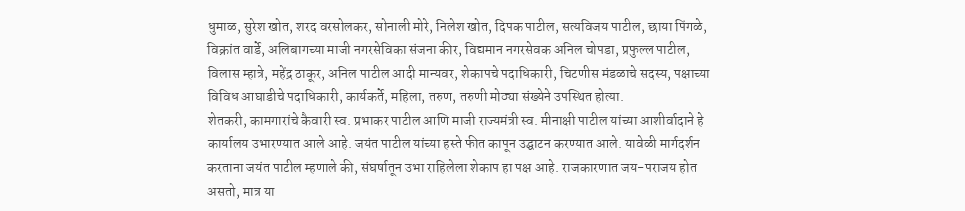धुमाळ, सुरेश खोत, शरद वरसोलकर, सोनाली मोरे, निलेश खोत, दिपक पाटील, सत्यविजय पाटील, छाया पिंगळे, विक्रांत वार्डे, अलिबागच्या माजी नगरसेविका संजना कीर, विद्यमान नगरसेवक अनिल चोपडा, प्रफुल्ल पाटील, विलास म्हात्रे, महेंद्र ठाकूर, अनिल पाटील आदी मान्यवर, शेकापचे पदाधिकारी, चिटणीस मंडळाचे सदस्य, पक्षाच्या विविध आघाडीचे पदाधिकारी, कार्यकर्ते, महिला, तरुण, तरुणी मोठ्या संख्येने उपस्थित होत्या.
शेतकरी, कामगारांचे कैवारी स्व. प्रभाकर पाटील आणि माजी राज्यमंत्री स्व. मीनाक्षी पाटील यांच्या आशीर्वादाने हे कार्यालय उभारण्यात आले आहे. जयंत पाटील यांच्या हस्ते फीत कापून उद्घाटन करण्यात आले. यावेळी मार्गदर्शन करताना जयंत पाटील म्हणाले की, संघर्षातून उभा राहिलेला शेकाप हा पक्ष आहे. राजकारणात जय-पराजय होत असतो, मात्र या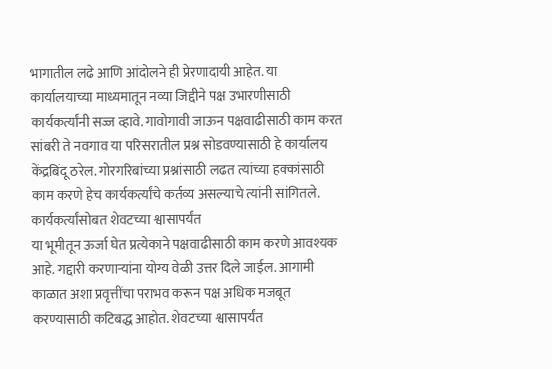भागातील लढे आणि आंदोलने ही प्रेरणादायी आहेत. या कार्यालयाच्या माध्यमातून नव्या जिद्दीने पक्ष उभारणीसाठी कार्यकर्त्यांनी सज्ज व्हावे. गावोगावी जाऊन पक्षवाढीसाठी काम करत सांबरी ते नवगाव या परिसरातील प्रश्न सोडवण्यासाठी हे कार्यालय केंद्रबिंदू ठरेल. गोरगरिबांच्या प्रश्नांसाठी लढत त्यांच्या हक्कांसाठी काम करणे हेच कार्यकर्त्यांचे कर्तव्य असल्याचे त्यांनी सांगितले.
कार्यकर्त्यांसोबत शेवटच्या श्वासापर्यंत
या भूमीतून ऊर्जा घेत प्रत्येकाने पक्षवाढीसाठी काम करणे आवश्यक आहे. गद्दारी करणाऱ्यांना योग्य वेळी उत्तर दिले जाईल. आगामी काळात अशा प्रवृत्तींचा पराभव करून पक्ष अधिक मजबूत करण्यासाठी कटिबद्ध आहोत. शेवटच्या श्वासापर्यंत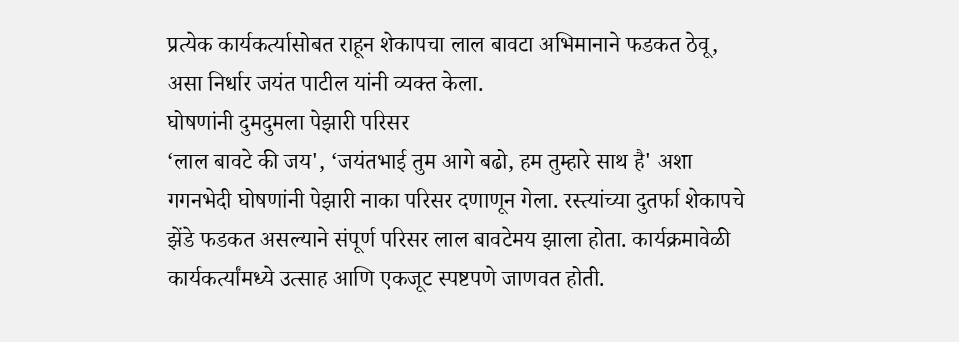प्रत्येक कार्यकर्त्यासोबत राहून शेकापचा लाल बावटा अभिमानाने फडकत ठेवू, असा निर्धार जयंत पाटील यांनी व्यक्त केला.
घोषणांनी दुमदुमला पेझारी परिसर
‘लाल बावटे की जय', ‘जयंतभाई तुम आगे बढो, हम तुम्हारे साथ है' अशा गगनभेदी घोषणांनी पेझारी नाका परिसर दणाणून गेला. रस्त्यांच्या दुतर्फा शेकापचे झेंडे फडकत असल्याने संपूर्ण परिसर लाल बावटेमय झाला होता. कार्यक्रमावेळी कार्यकर्त्यांमध्ये उत्साह आणि एकजूट स्पष्टपणे जाणवत होती.